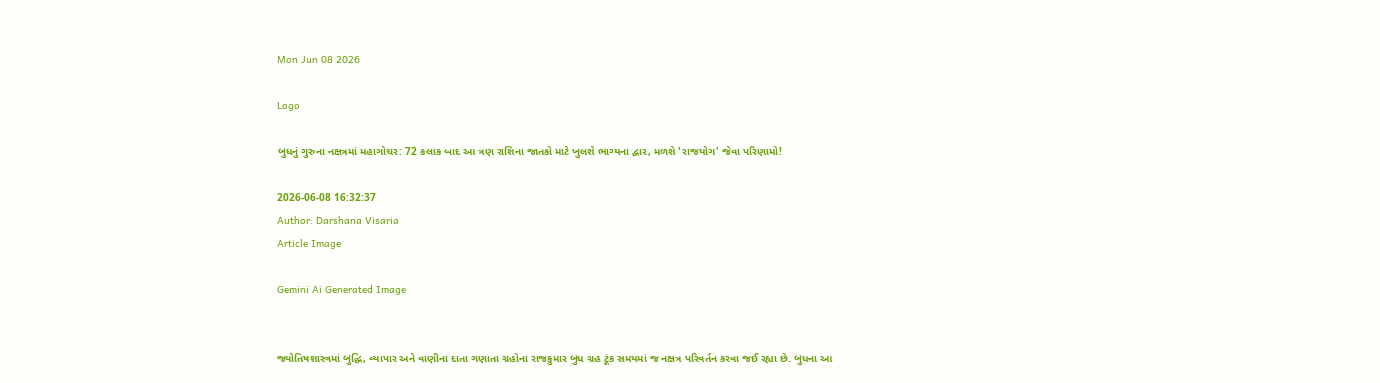Mon Jun 08 2026

Logo

બુધનું ગુરુના નક્ષત્રમાં મહાગોચર: 72 કલાક બાદ આ ત્રણ રાશિના જાતકો માટે ખુલશે ભાગ્યના દ્વાર, મળશે 'રાજયોગ' જેવા પરિણામો!

2026-06-08 16:32:37
Author: Darshana Visaria
Article Image

Gemini Ai Generated Image


જ્યોતિષશાસ્ત્રમાં બુદ્ધિ, વ્યાપાર અને વાણીના દાતા ગણાતા ગ્રહોના રાજકુમાર બુધ ગ્રહ ટૂંક સમયમાં જ નક્ષત્ર પરિવર્તન કરવા જઈ રહ્યા છે. બુધના આ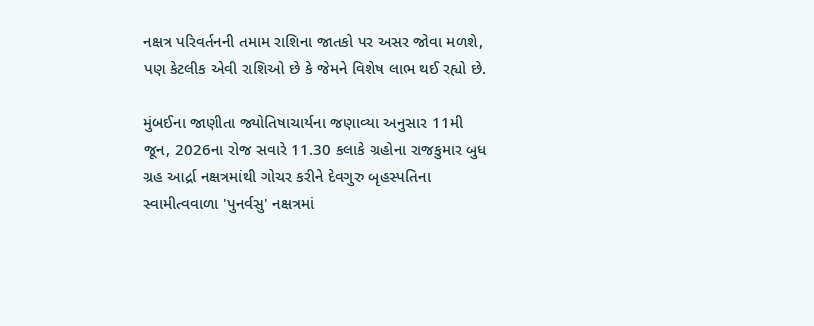નક્ષત્ર પરિવર્તનની તમામ રાશિના જાતકો પર અસર જોવા મળશે, પણ કેટલીક એવી રાશિઓ છે કે જેમને વિશેષ લાભ થઈ રહ્યો છે.

મુંબઈના જાણીતા જ્યોતિષાચાર્યના જણાવ્યા અનુસાર 11મી જૂન, 2026ના રોજ સવારે 11.30 કલાકે ગ્રહોના રાજકુમાર બુધ ગ્રહ આર્દ્રા નક્ષત્રમાંથી ગોચર કરીને દેવગુરુ બૃહસ્પતિના સ્વામીત્વવાળા 'પુનર્વસુ' નક્ષત્રમાં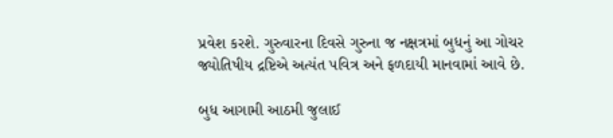પ્રવેશ કરશે. ગુરુવારના દિવસે ગુરુના જ નક્ષત્રમાં બુધનું આ ગોચર જ્યોતિષીય દ્રષ્ટિએ અત્યંત પવિત્ર અને ફળદાયી માનવામાં આવે છે.

બુધ આગામી આઠમી જુલાઈ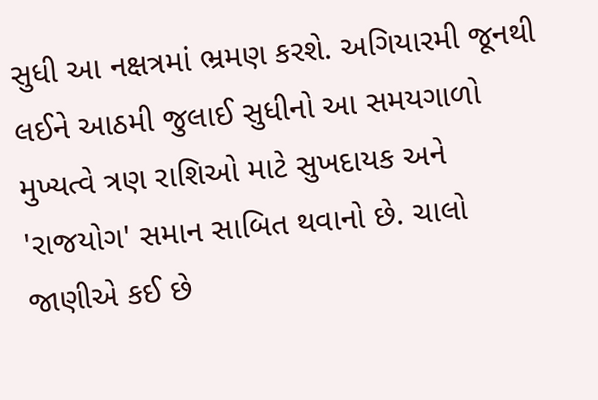સુધી આ નક્ષત્રમાં ભ્રમણ કરશે. અગિયારમી જૂનથી લઈને આઠમી જુલાઈ સુધીનો આ સમયગાળો મુખ્યત્વે ત્રણ રાશિઓ માટે સુખદાયક અને 'રાજયોગ' સમાન સાબિત થવાનો છે. ચાલો જાણીએ કઈ છે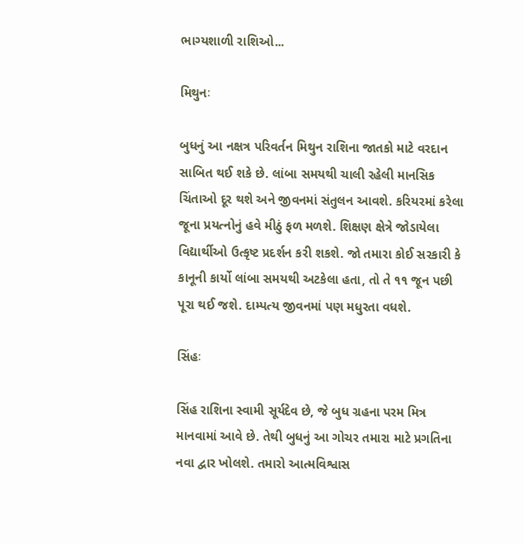ભાગ્યશાળી રાશિઓ...

મિથુનઃ

બુધનું આ નક્ષત્ર પરિવર્તન મિથુન રાશિના જાતકો માટે વરદાન સાબિત થઈ શકે છે. લાંબા સમયથી ચાલી રહેલી માનસિક ચિંતાઓ દૂર થશે અને જીવનમાં સંતુલન આવશે. કરિયરમાં કરેલા જૂના પ્રયત્નોનું હવે મીઠું ફળ મળશે. શિક્ષણ ક્ષેત્રે જોડાયેલા વિદ્યાર્થીઓ ઉત્કૃષ્ટ પ્રદર્શન કરી શકશે. જો તમારા કોઈ સરકારી કે કાનૂની કાર્યો લાંબા સમયથી અટકેલા હતા, તો તે ૧૧ જૂન પછી પૂરા થઈ જશે. દામ્પત્ય જીવનમાં પણ મધુરતા વધશે.

સિંહઃ

સિંહ રાશિના સ્વામી સૂર્યદેવ છે, જે બુધ ગ્રહના પરમ મિત્ર માનવામાં આવે છે. તેથી બુધનું આ ગોચર તમારા માટે પ્રગતિના નવા દ્વાર ખોલશે. તમારો આત્મવિશ્વાસ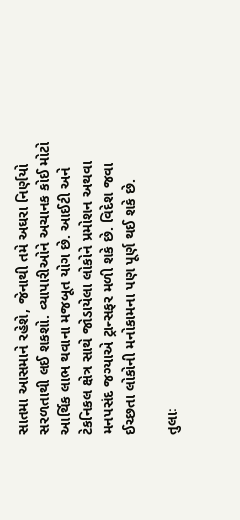સાતમા આસમાને રહેશે, જેનાથી તમે અઘરા નિર્ણયો સરળતાથી લઈ શકશો. વ્યાપારીઓને અચાનક કોઈ મોટો આર્થિક લાભ થવાના મજબૂત યોગ છે. આઈટી અને ટેકનિકલ ક્ષેત્ર સાથે જોડાયેલા લોકોને પ્રમોશન અથવા મનપસંદ જગ્યાએ ટ્રાન્સફર મળી શકે છે. વિદેશ જવા ઈચ્છતા લોકોની મનોકામના પણ પૂર્ણ થઈ શકે છે.

તુલાઃ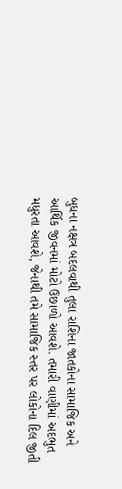બુધના નક્ષત્ર બદલવાથી તુલા રાશિના જાતકોના સામાજિક અને આર્થિક જીવનમાં મોટો ઉછાળો આવશે. તમારી વાણીમાં અદભુત મધુરતા આવશે, જેનાથી તમે સામાજિક સ્તર પર લોકોના દિલ જીતી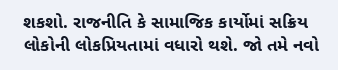શકશો. રાજનીતિ કે સામાજિક કાર્યોમાં સક્રિય લોકોની લોકપ્રિયતામાં વધારો થશે. જો તમે નવો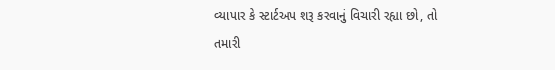વ્યાપાર કે સ્ટાર્ટઅપ શરૂ કરવાનું વિચારી રહ્યા છો, તો તમારી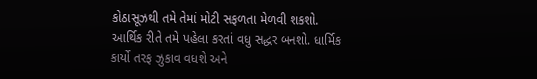કોઠાસૂઝથી તમે તેમાં મોટી સફળતા મેળવી શકશો. આર્થિક રીતે તમે પહેલા કરતાં વધુ સદ્ધર બનશો. ધાર્મિક કાર્યો તરફ ઝુકાવ વધશે અને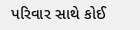પરિવાર સાથે કોઈ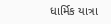ધાર્મિક યાત્રા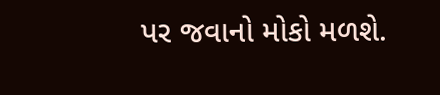પર જવાનો મોકો મળશે.